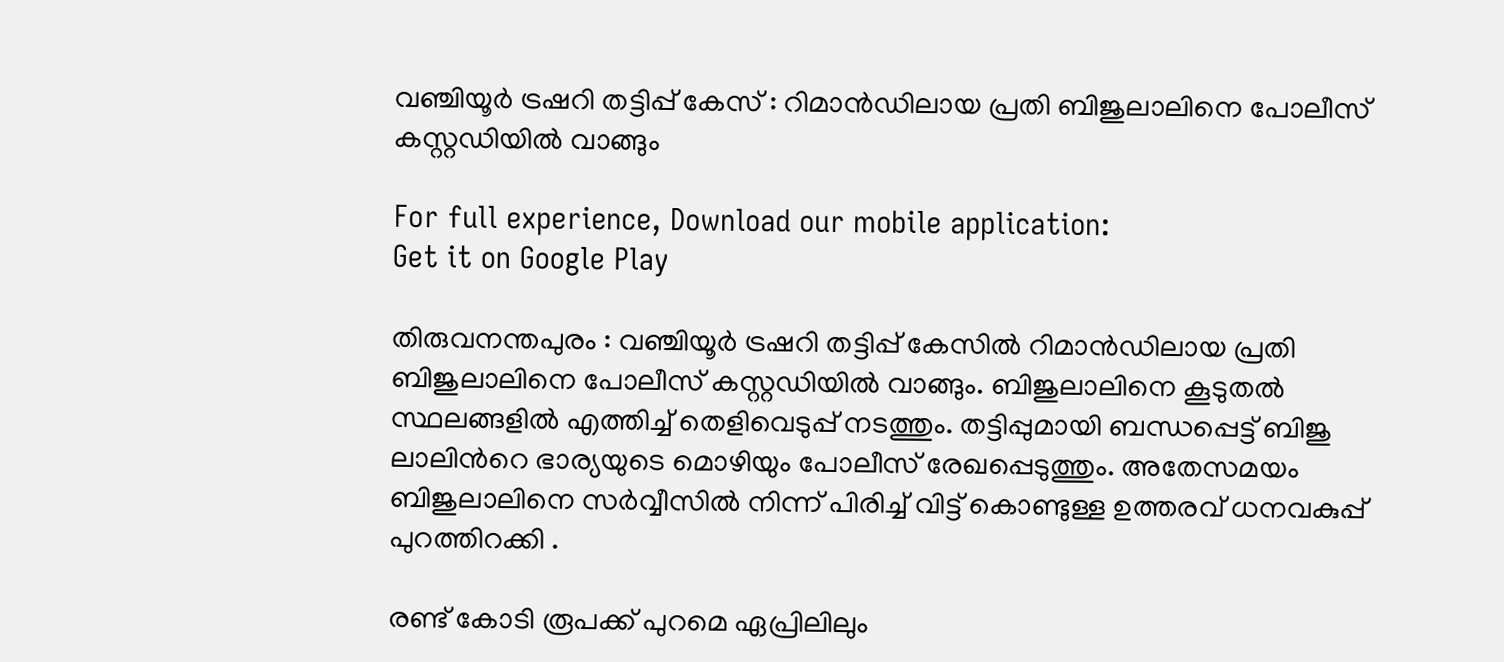വഞ്ചിയൂര്‍ ട്രഷറി തട്ടിപ്പ് കേസ് : റിമാന്‍ഡിലായ പ്രതി ബിജുലാലിനെ പോലീസ് കസ്റ്റഡിയില്‍ വാങ്ങും

For full experience, Download our mobile application:
Get it on Google Play

തിരുവനന്തപുരം : വഞ്ചിയൂര്‍ ട്രഷറി തട്ടിപ്പ് കേസില്‍ റിമാന്‍ഡിലായ പ്രതി ബിജുലാലിനെ പോലീസ് കസ്റ്റഡിയില്‍ വാങ്ങും. ബിജുലാലിനെ കൂടുതല്‍ സ്ഥലങ്ങളില്‍ എത്തിച്ച്‌ തെളിവെടുപ്പ് നടത്തും. തട്ടിപ്പുമായി ബന്ധപ്പെട്ട് ബിജു ലാലിന്‍റെ ഭാര്യയുടെ മൊഴിയും പോലീസ് രേഖപ്പെടുത്തും. അതേസമയം ബിജുലാലിനെ സര്‍വ്വീസില്‍ നിന്ന് പിരിച്ച്‌ വിട്ട് കൊണ്ടുള്ള ഉത്തരവ് ധനവകുപ്പ് പുറത്തിറക്കി .

രണ്ട് കോടി രൂപക്ക് പുറമെ ഏപ്രിലിലും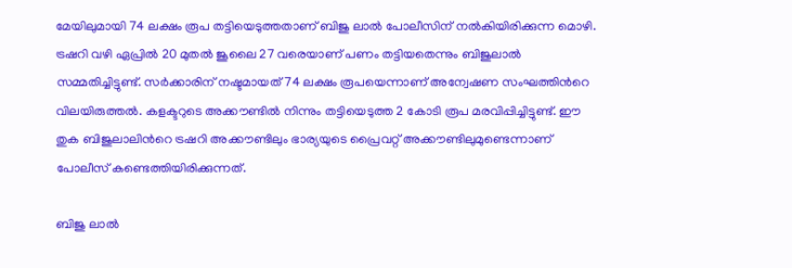മേയിലുമായി 74 ലക്ഷം രൂപ തട്ടിയെടുത്തതാണ് ബിജു ലാല്‍ പോലീസിന് നല്‍കിയിരിക്കുന്ന മൊഴി. ട്രഷറി വഴി ഏപ്രില്‍ 20 മുതല്‍ ജൂലൈ 27 വരെയാണ് പണം തട്ടിയതെന്നും ബിജുലാല്‍ സമ്മതിച്ചിട്ടുണ്ട്. സര്‍ക്കാരിന് നഷ്ടമായത് 74 ലക്ഷം രൂപയെന്നാണ് അന്വേഷണ സംഘത്തിന്‍റെ വിലയിരുത്തല്‍. കളക്ടറുടെ അക്കൗണ്ടില്‍ നിന്നും തട്ടിയെടുത്ത 2 കോടി രൂപ മരവിപ്പിച്ചിട്ടുണ്ട്. ഈ തുക ബിജുലാലിന്‍റെ ട്രഷറി അക്കൗണ്ടിലും ഭാര്യയുടെ പ്രൈവറ്റ് അക്കൗണ്ടിലുമുണ്ടെന്നാണ് പോലീസ് കണ്ടെത്തിയിരിക്കുന്നത്.

ബിജു ലാല്‍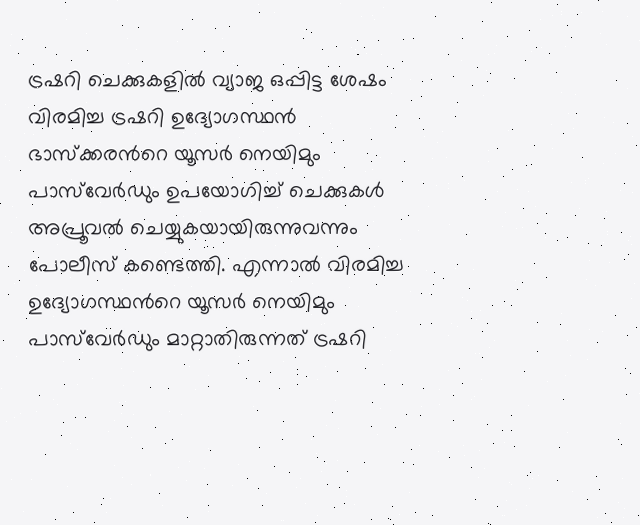ട്രഷറി ചെക്കുകളില്‍ വ്യാജ ഒപ്പിട്ട ശേഷം വിരമിച്ച ട്രഷറി ഉദ്യോഗസ്ഥന്‍ ഭാസ്ക്കരന്‍റെ യൂസര്‍ നെയിമും പാസ്‌വേര്‍ഡും ഉപയോഗിച്ച്‌ ചെക്കുകള്‍ അപ്രൂവല്‍ ചെയ്യുകയായിരുന്നുവന്നും പോലീസ് കണ്ടെത്തി. എന്നാല്‍ വിരമിച്ച ഉദ്യോഗസ്ഥന്‍റെ യൂസര്‍ നെയിമും പാസ്‌വേര്‍ഡും മാറ്റാതിരുന്നത് ട്രഷറി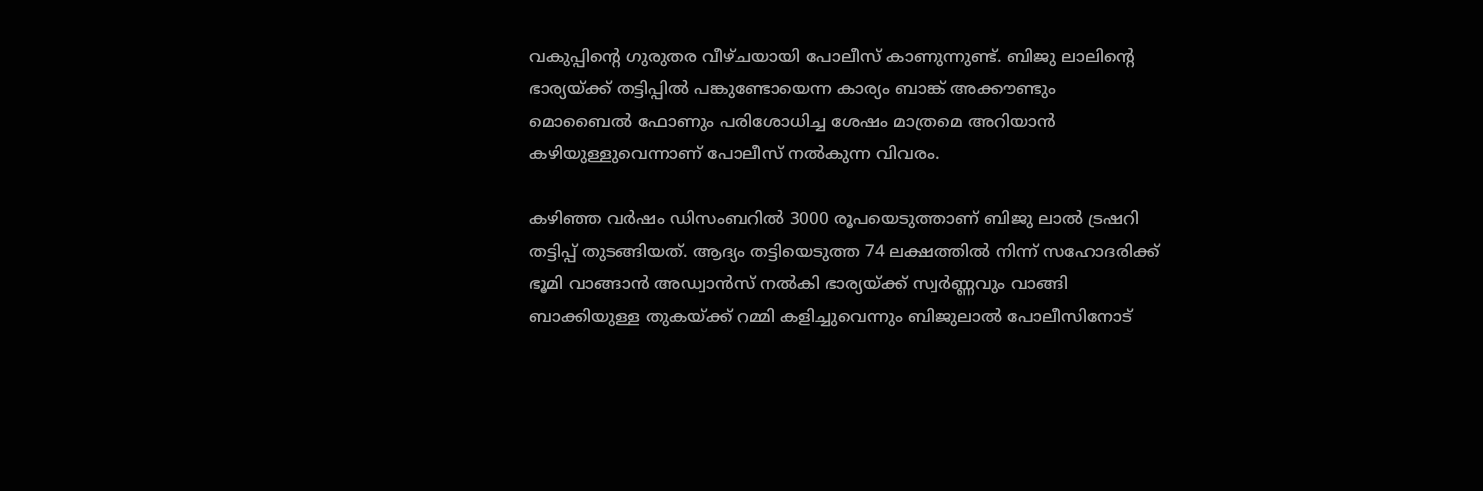വകുപ്പിന്‍റെ ഗുരുതര വീഴ്ചയായി പോലീസ് കാണുന്നുണ്ട്. ബിജു ലാലിന്‍റെ ഭാര്യയ്ക്ക് തട്ടിപ്പില്‍ പങ്കുണ്ടോയെന്ന കാര്യം ബാങ്ക് അക്കൗണ്ടും മൊബൈല്‍ ഫോണും പരിശോധിച്ച ശേഷം മാത്രമെ അറിയാന്‍ കഴിയുള്ളുവെന്നാണ് പോലീസ് നല്‍കുന്ന വിവരം.

കഴിഞ്ഞ വര്‍ഷം ഡിസംബറില്‍ 3000 രൂപയെടുത്താണ് ബിജു ലാല്‍ ട്രഷറി തട്ടിപ്പ് തുടങ്ങിയത്. ആദ്യം തട്ടിയെടുത്ത 74 ലക്ഷത്തില്‍ നിന്ന് സഹോദരിക്ക് ഭൂമി വാങ്ങാന്‍ അഡ്വാന്‍സ് നല്‍കി ഭാര്യയ്ക്ക് സ്വര്‍ണ്ണവും വാങ്ങി ബാക്കിയുള്ള തുകയ്ക്ക് റമ്മി കളിച്ചുവെന്നും ബിജുലാല്‍ പോലീസിനോട്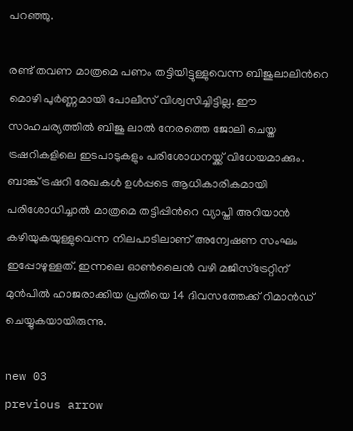പറഞ്ഞു.

രണ്ട് തവണ മാത്രമെ പണം തട്ടിയിട്ടുള്ളുവെന്ന ബിജുലാലിന്‍റെ മൊഴി പുര്‍ണ്ണമായി പോലീസ് വിശ്വസിച്ചിട്ടില്ല. ഈ സാഹചര്യത്തില്‍ ബിജു ലാല്‍ നേരത്തെ ജോലി ചെയ്ത ട്രഷറികളിലെ ഇടപാടുകളും പരിശോധനയ്ക്ക് വിധേയമാക്കും. ബാങ്ക് ട്രഷറി രേഖകള്‍ ഉള്‍പ്പടെ ആധികാരികമായി പരിശോധിച്ചാല്‍ മാത്രമെ തട്ടിപ്പിന്‍റെ വ്യാപ്തി അറിയാന്‍ കഴിയുകയുള്ളുവെന്ന നിലപാടിലാണ് അന്വേഷണ സംഘം ഇപ്പോഴുള്ളത്. ഇന്നലെ ഓണ്‍ലൈന്‍ വഴി മജിസ്ട്രേറ്റിന് മുന്‍പില്‍ ഹാജരാക്കിയ പ്രതിയെ 14 ദിവസത്തേക്ക് റിമാന്‍ഡ് ചെയ്യുകയായിരുന്നു.

new 03
previous arrow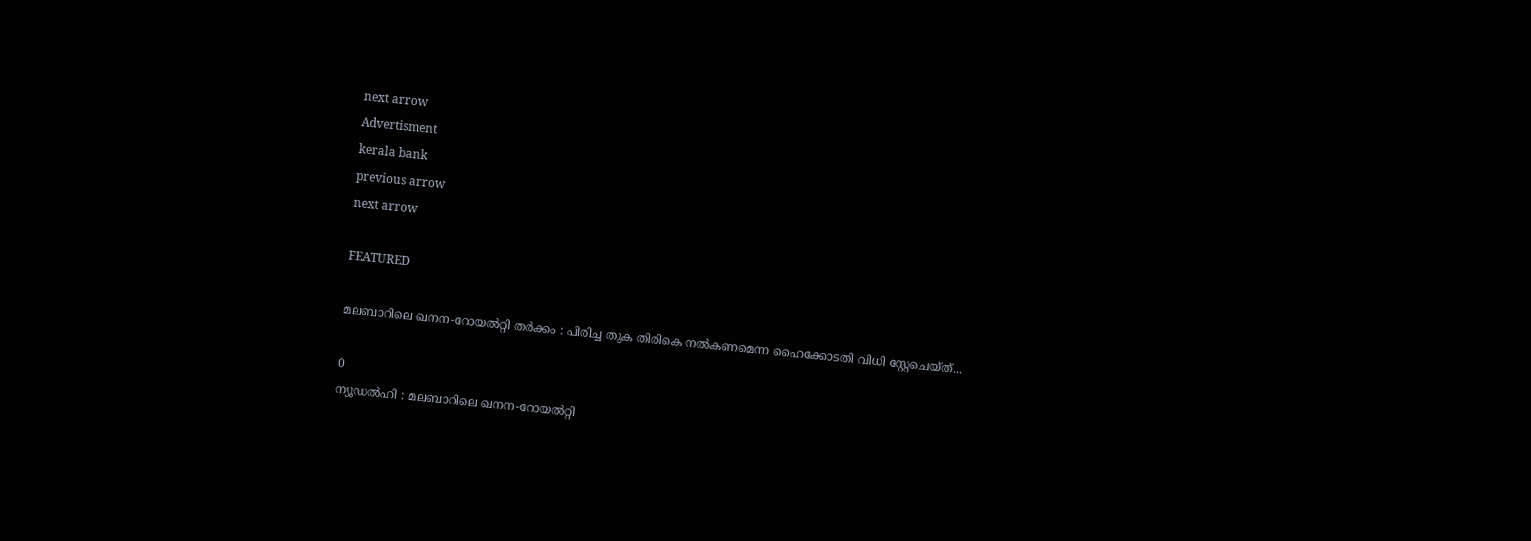next arrow
Advertisment
kerala bank
previous arrow
next arrow

FEATURED

മലബാറിലെ ഖനന-റോയൽറ്റി തർക്കം : പിരിച്ച തുക തിരികെ നൽകണമെന്ന ഹൈക്കോടതി വിധി സ്റ്റേചെയ്ത്...

0
ന്യൂഡൽഹി : മലബാറിലെ ഖനന-റോയൽറ്റി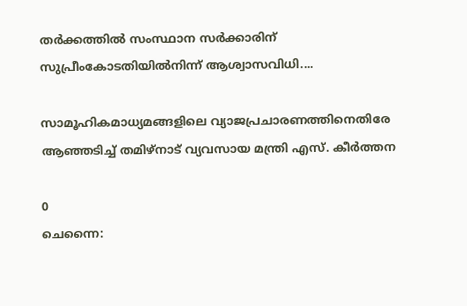തർക്കത്തിൽ സംസ്ഥാന സർക്കാരിന് സുപ്രീംകോടതിയിൽനിന്ന് ആശ്വാസവിധി....

സാമൂഹികമാധ്യമങ്ങളിലെ വ്യാജപ്രചാരണത്തിനെതിരേ ആഞ്ഞടിച്ച് തമിഴ്നാട് വ്യവസായ മന്ത്രി എസ്. കീർത്തന

0
ചെന്നൈ: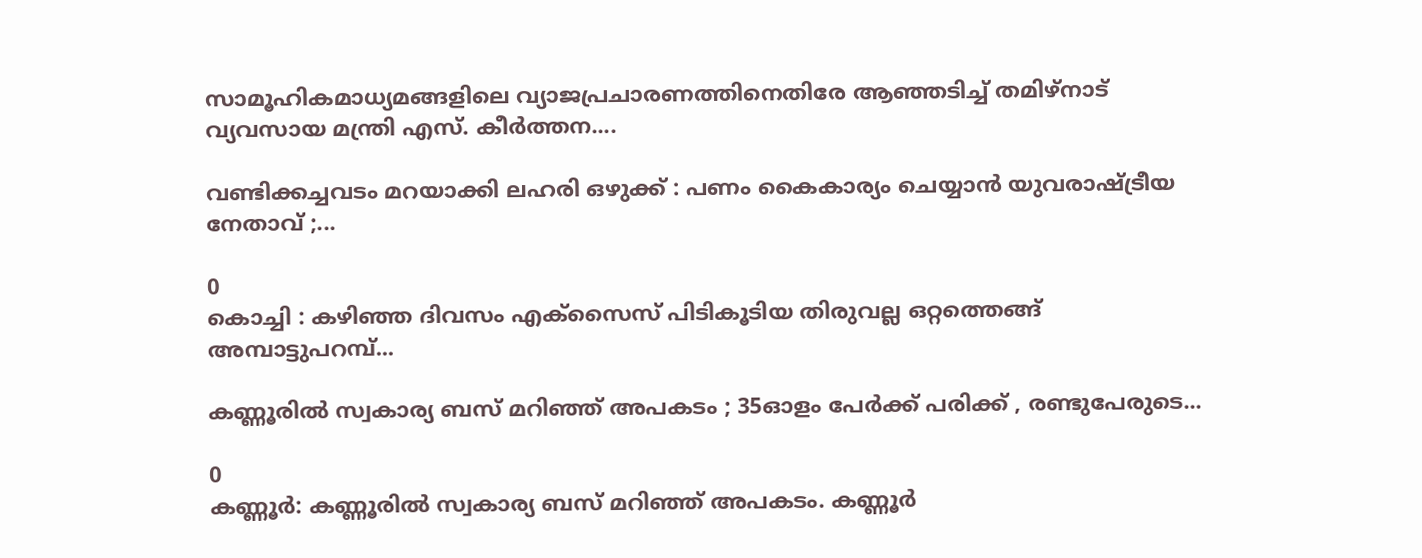സാമൂഹികമാധ്യമങ്ങളിലെ വ്യാജപ്രചാരണത്തിനെതിരേ ആഞ്ഞടിച്ച് തമിഴ്നാട് വ്യവസായ മന്ത്രി എസ്. കീർത്തന....

വണ്ടിക്കച്ചവടം മറയാക്കി ലഹരി ഒഴുക്ക് : പണം കൈകാര്യം ചെയ്യാൻ യുവരാഷ്ട്രീയ നേതാവ് ;...

0
കൊച്ചി : കഴിഞ്ഞ ദിവസം എക്സൈസ് പിടികൂടിയ തിരുവല്ല ഒറ്റത്തെങ്ങ് അമ്പാട്ടുപറമ്പ്...

കണ്ണൂരിൽ സ്വകാര്യ ബസ് മറിഞ്ഞ് അപകടം ; 35ഓളം പേർക്ക് പരിക്ക് , രണ്ടുപേരുടെ...

0
കണ്ണൂർ: കണ്ണൂരിൽ സ്വകാര്യ ബസ് മറിഞ്ഞ് അപകടം. കണ്ണൂർ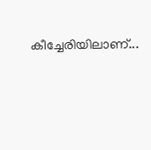കീച്ചേരിയിലാണ്...